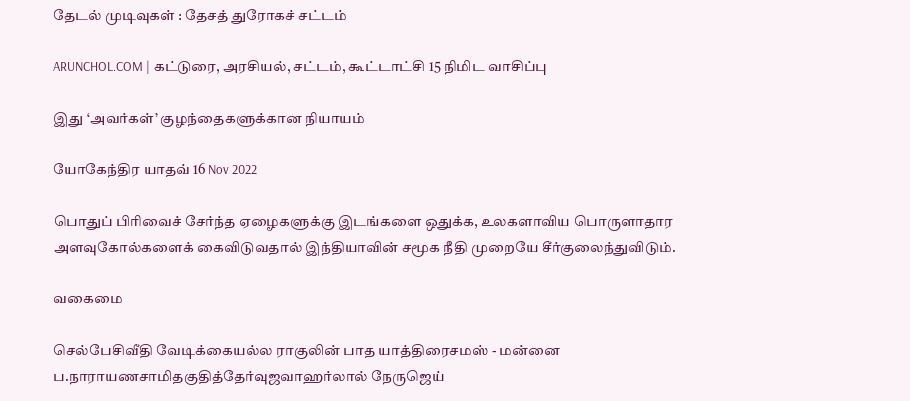தேடல் முடிவுகள் : தேசத் துரோகச் சட்டம்

ARUNCHOL.COM | கட்டுரை, அரசியல், சட்டம், கூட்டாட்சி 15 நிமிட வாசிப்பு

இது ‘அவர்கள்’ குழந்தைகளுக்கான நியாயம்

யோகேந்திர யாதவ் 16 Nov 2022

பொதுப் பிரிவைச் சேர்ந்த ஏழைகளுக்கு இடங்களை ஒதுக்க, உலகளாவிய பொருளாதார அளவுகோல்களைக் கைவிடுவதால் இந்தியாவின் சமூக நீதி முறையே சீர்குலைந்துவிடும்.

வகைமை

செல்பேசிவீதி வேடிக்கையல்ல ராகுலின் பாத யாத்திரைசமஸ் - மன்னை ப.நாராயணசாமிதகுதித்தேர்வுஜவாஹர்லால் நேருஜெய்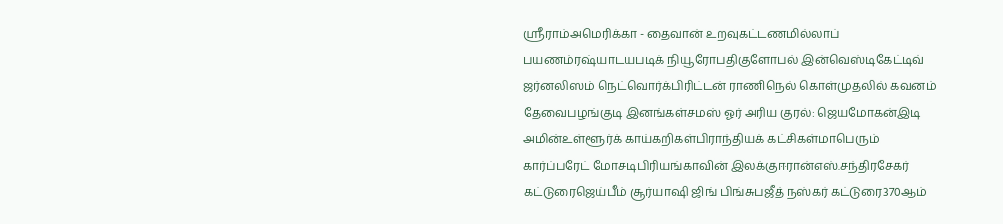ஸ்ரீராம்அமெரிக்கா - தைவான் உறவுகட்டணமில்லாப் பயணம்ரஷ்யாடயபடிக் நியூரோபதிகுளோபல் இன்வெஸ்டிகேட்டிவ் ஜர்னலிஸம் நெட்வொர்க்பிரிட்டன் ராணிநெல் கொள்முதலில் கவனம் தேவைபழங்குடி இனங்கள்சமஸ் ஓர் அரிய குரல்: ஜெயமோகன்இடி அமின்உள்ளூர்க் காய்கறிகள்பிராந்தியக் கட்சிகள்மாபெரும் கார்ப்பரேட் மோசடிபிரியங்காவின் இலக்குஈரான்எஸ்.சந்திரசேகர் கட்டுரைஜெய்பீம் சூர்யாஷி ஜிங் பிங்சுபஜீத் நஸ்கர் கட்டுரை370ஆம்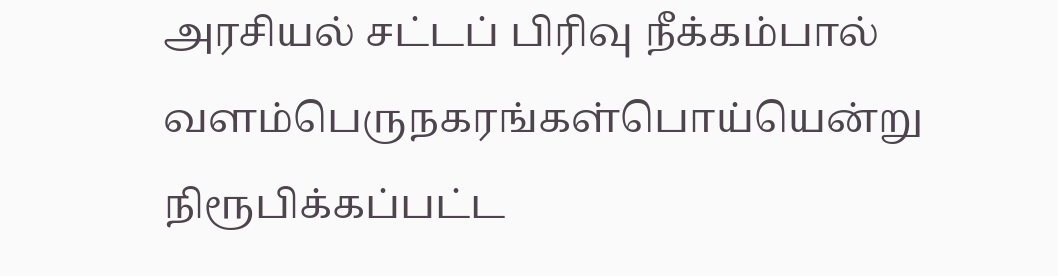அரசியல் சட்டப் பிரிவு நீக்கம்பால் வளம்பெருநகரங்கள்பொய்யென்று நிரூபிக்கப்பட்ட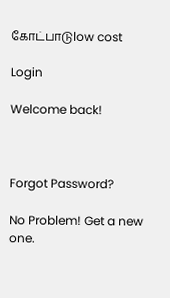கோட்பாடுlow cost

Login

Welcome back!



Forgot Password?

No Problem! Get a new one.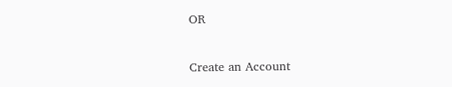OR

Create an Account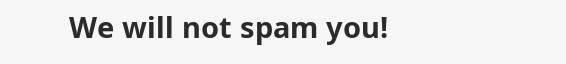We will not spam you!